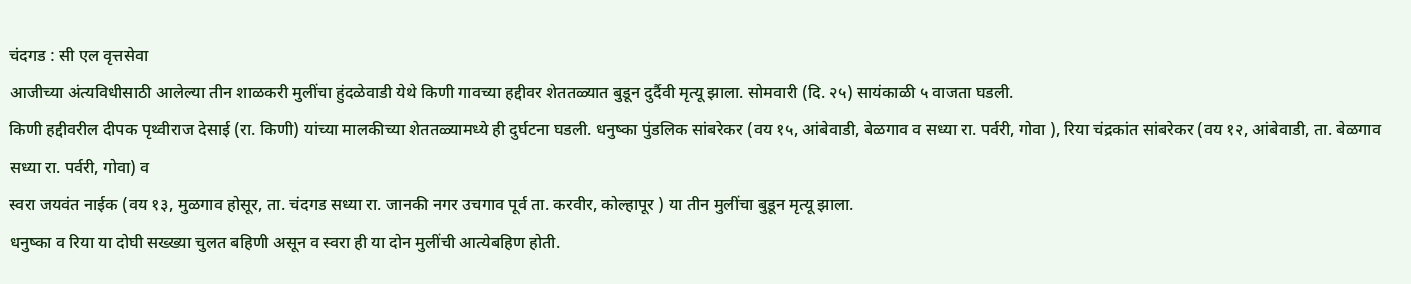चंदगड : सी एल वृत्तसेवा
आजीच्या अंत्यविधीसाठी आलेल्या तीन शाळकरी मुलींचा हुंदळेवाडी येथे किणी गावच्या हद्दीवर शेततळ्यात बुडून दुर्दैवी मृत्यू झाला. सोमवारी (दि. २५) सायंकाळी ५ वाजता घडली.
किणी हद्दीवरील दीपक पृथ्वीराज देसाई (रा. किणी) यांच्या मालकीच्या शेततळ्यामध्ये ही दुर्घटना घडली. धनुष्का पुंडलिक सांबरेकर (वय १५, आंबेवाडी, बेळगाव व सध्या रा. पर्वरी, गोवा ), रिया चंद्रकांत सांबरेकर (वय १२, आंबेवाडी, ता. बेळगाव सध्या रा. पर्वरी, गोवा) व
स्वरा जयवंत नाईक (वय १३, मुळगाव होसूर, ता. चंदगड सध्या रा. जानकी नगर उचगाव पूर्व ता. करवीर, कोल्हापूर ) या तीन मुलींचा बुडून मृत्यू झाला.
धनुष्का व रिया या दोघी सख्ख्या चुलत बहिणी असून व स्वरा ही या दोन मुलींची आत्येबहिण होती.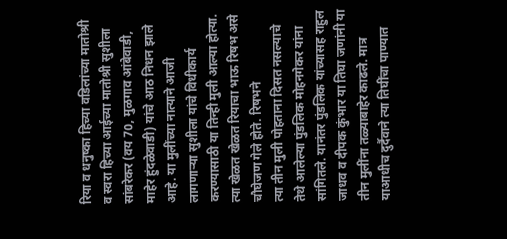रिया व धनुष्का हिच्या वडिलांच्या मातोश्री व स्वरा हिच्या आईच्या मातोश्री सुशीला सांबरेकर (वय 70, मुळगाव आंबेवाडी, माहेर हुंदळेवाडी) यांचे आठ निधन झाले आहे. या मुलींच्या नात्याने आजी लागणाऱ्या सुशीला यांचे विधीकार्य करण्यासाठी या तिन्ही मुली आल्या होत्या. त्या खेळत खेळत रियाचा भाऊ रिषभ असे चौघेजण गेले होते. रिषभने
त्या तीन मुली पोहताना दिसत नसल्याचे तेथे आलेल्या पुंडलिक मोहनगेकर यांना सांगितले. यानंतर पुंडलिक यांच्यासह राहुल जाधव व दीपक कुंभार या तिघा जणांनी या तीन मुलींना तळ्याबाहेर काढले. मात्र याआधीच दुर्दैवाने त्या तिघींचा पाण्यात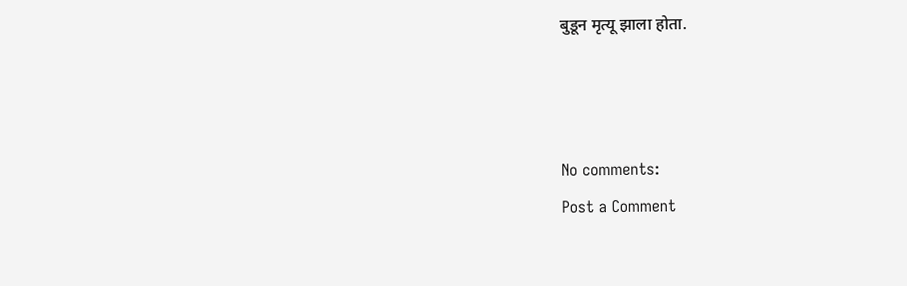बुडून मृत्यू झाला होता.



No comments:
Post a Comment